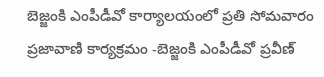బెజ్జంకి ఎంపీడీవో కార్యాలయంలో ప్రతి సోమవారం ప్రజావాణి కార్యక్రమం -బెజ్జంకి ఎంపీడీవో ప్రవీణ్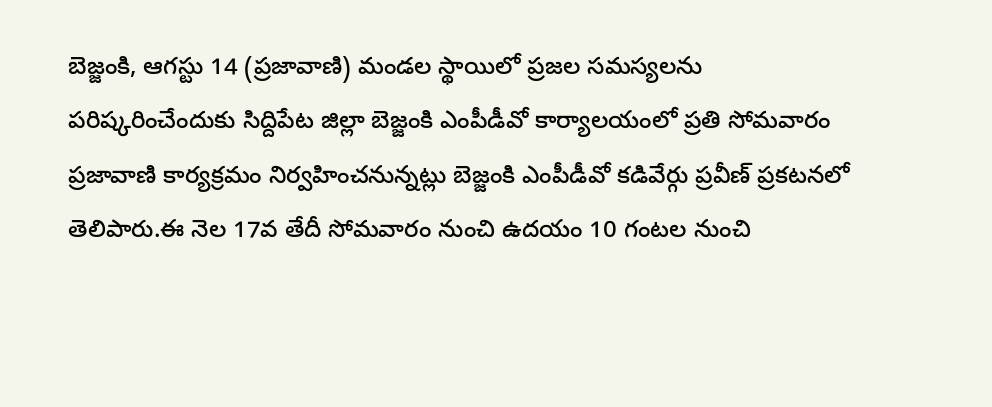బెజ్జంకి, ఆగస్టు 14 (ప్రజావాణి) మండల స్థాయిలో ప్రజల సమస్యలను పరిష్కరించేందుకు సిద్దిపేట జిల్లా బెజ్జంకి ఎంపీడీవో కార్యాలయంలో ప్రతి సోమవారం ప్రజావాణి కార్యక్రమం నిర్వహించనున్నట్లు బెజ్జంకి ఎంపీడీవో కడివేర్గు ప్రవీణ్ ప్రకటనలో తెలిపారు.ఈ నెల 17వ తేదీ సోమవారం నుంచి ఉదయం 10 గంటల నుంచి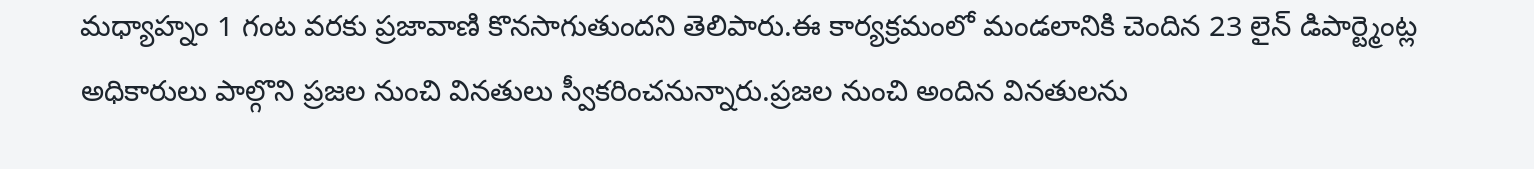మధ్యాహ్నం 1 గంట వరకు ప్రజావాణి కొనసాగుతుందని తెలిపారు.ఈ కార్యక్రమంలో మండలానికి చెందిన 23 లైన్ డిపార్ట్మెంట్ల అధికారులు పాల్గొని ప్రజల నుంచి వినతులు స్వీకరించనున్నారు.ప్రజల నుంచి అందిన వినతులను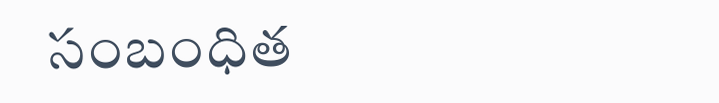సంబంధిత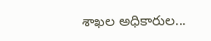శాఖల అధికారుల...